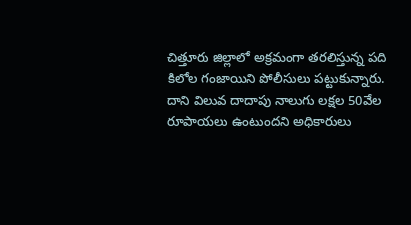చిత్తూరు జిల్లాలో అక్రమంగా తరలిస్తున్న పది కిలోల గంజాయిని పోలీసులు పట్టుకున్నారు. దాని విలువ దాదాపు నాలుగు లక్షల 50వేల రూపాయలు ఉంటుందని అధికారులు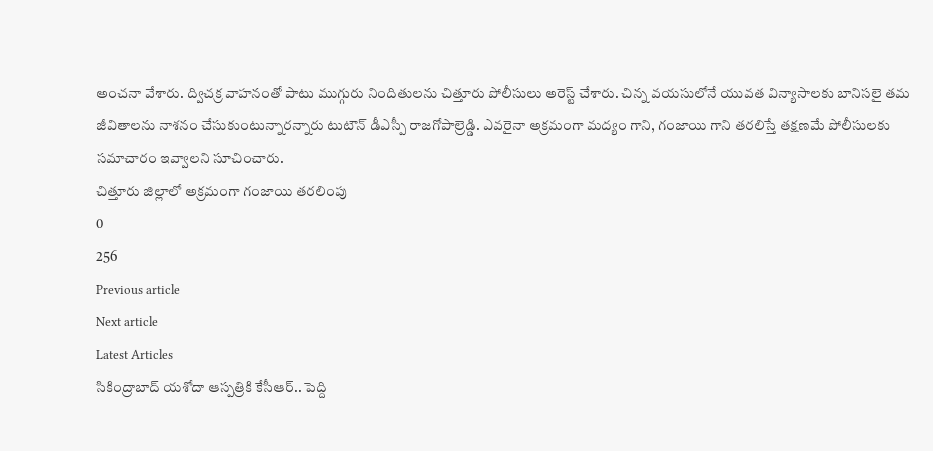అంచనా వేశారు. ద్విచక్ర వాహనంతో పాటు ముగ్గురు నిందితులను చిత్తూరు పోలీసులు అరెస్ట్ చేశారు. చిన్న వయసులోనే యువత విన్యాసాలకు బానిసలై తమ జీవితాలను నాశనం చేసుకుంటున్నారన్నారు టుటౌన్ డీఎస్పీ రాజగోపాల్రెడ్డి. ఎవరైనా అక్రమంగా మద్యం గాని, గంజాయి గాని తరలిస్తే తక్షణమే పోలీసులకు సమాచారం ఇవ్వాలని సూచించారు.
చిత్తూరు జిల్లాలో అక్రమంగా గంజాయి తరలింపు
0
256
Previous article
Next article
Latest Articles
సికింద్రాబాద్ యశోదా ఆస్పత్రికి కేసీఆర్.. పెద్ది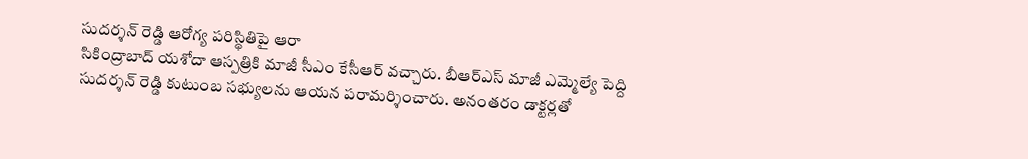సుదర్శన్ రెడ్డి ఆరోగ్య పరిస్థితిపై ఆరా
సికింద్రాబాద్ యశోదా ఆస్పత్రికి మాజీ సీఎం కేసీఆర్ వచ్చారు. బీఆర్ఎస్ మాజీ ఎమ్మెల్యే పెద్ది సుదర్శన్ రెడ్డి కుటుంబ సభ్యులను ఆయన పరామర్శించారు. అనంతరం డాక్టర్లతో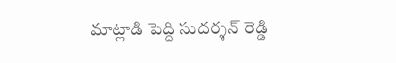మాట్లాడి పెద్ది సుదర్శన్ రెడ్డి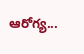ఆరోగ్య...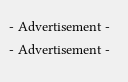- Advertisement -
- Advertisement -